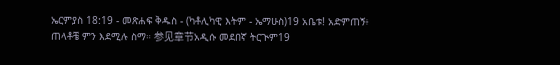ኤርምያስ 18:19 - መጽሐፍ ቅዱስ - (ካቶሊካዊ እትም - ኤማሁስ)19 አቤቱ! አድምጠኝ፥ ጠላቶቼ ምን እደሚሉ ስማ። 参见章节አዲሱ መደበኛ ትርጒም19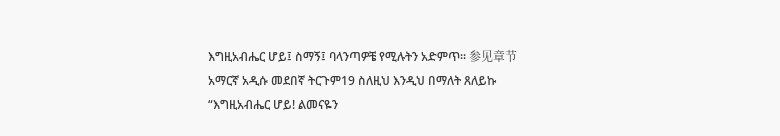እግዚአብሔር ሆይ፤ ስማኝ፤ ባላንጣዎቼ የሚሉትን አድምጥ። 参见章节አማርኛ አዲሱ መደበኛ ትርጉም19 ስለዚህ እንዲህ በማለት ጸለይኩ “እግዚአብሔር ሆይ! ልመናዬን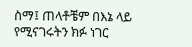ስማ፤ ጠላቶቼም በእኔ ላይ የሚናገሩትን ክፉ ነገር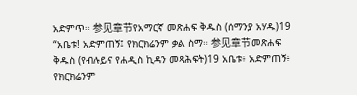አድምጥ። 参见章节የአማርኛ መጽሐፍ ቅዱስ (ሰማንያ አሃዱ)19 “አቤቱ! አድምጠኝ፤ የክርክሬንም ቃል ስማ። 参见章节መጽሐፍ ቅዱስ (የብሉይና የሐዲስ ኪዳን መጻሕፍት)19 አቤቱ፥ አድምጠኝ፥ የክርክሬንም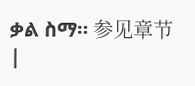ቃል ስማ። 参见章节 |